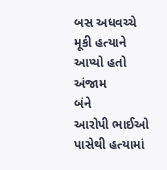બસ અધવચ્ચે મૂકી હત્યાને આપ્યો હતો અંજામ
બંને
આરોપી ભાઈઓ પાસેથી હત્યામાં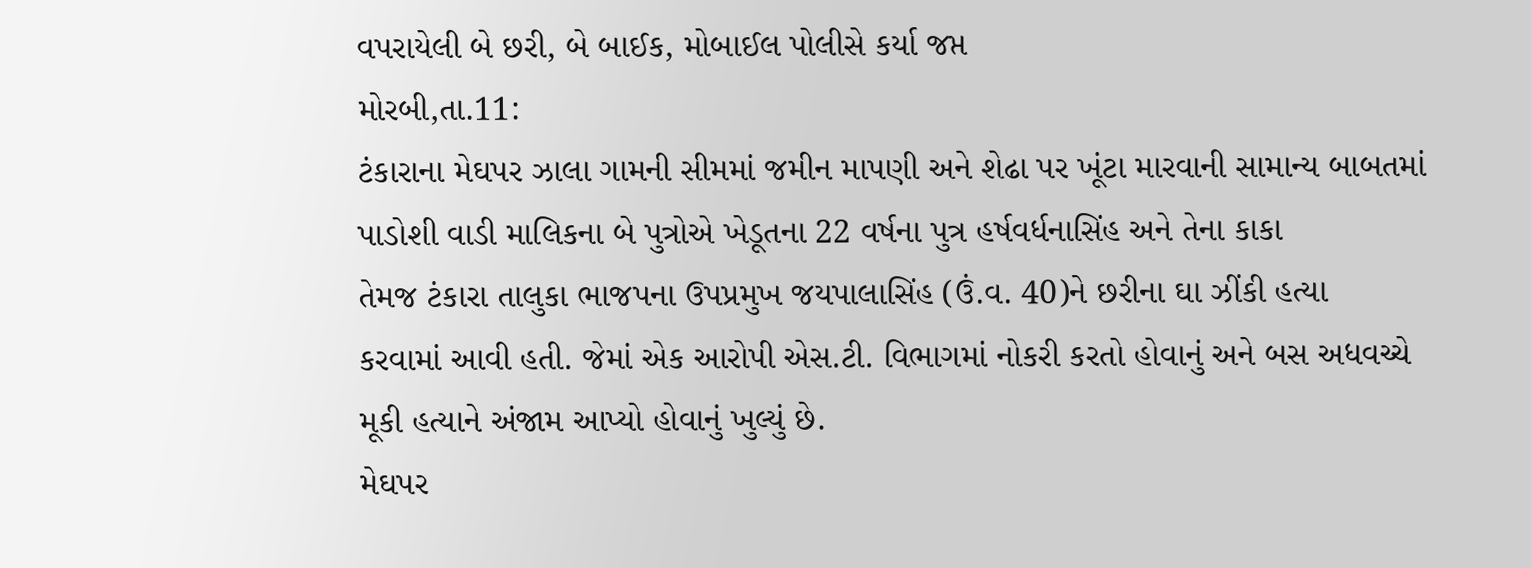વપરાયેલી બે છરી, બે બાઈક, મોબાઈલ પોલીસે કર્યા જપ્ત
મોરબી,તા.11:
ટંકારાના મેઘપર ઝાલા ગામની સીમમાં જમીન માપણી અને શેઢા પર ખૂંટા મારવાની સામાન્ય બાબતમાં
પાડોશી વાડી માલિકના બે પુત્રોએ ખેડૂતના 22 વર્ષના પુત્ર હર્ષવર્ધનાસિંહ અને તેના કાકા
તેમજ ટંકારા તાલુકા ભાજપના ઉપપ્રમુખ જયપાલાસિંહ (ઉં.વ. 40)ને છરીના ઘા ઝીંકી હત્યા
કરવામાં આવી હતી. જેમાં એક આરોપી એસ.ટી. વિભાગમાં નોકરી કરતો હોવાનું અને બસ અધવચ્ચે
મૂકી હત્યાને અંજામ આપ્યો હોવાનું ખુલ્યું છે.
મેઘપર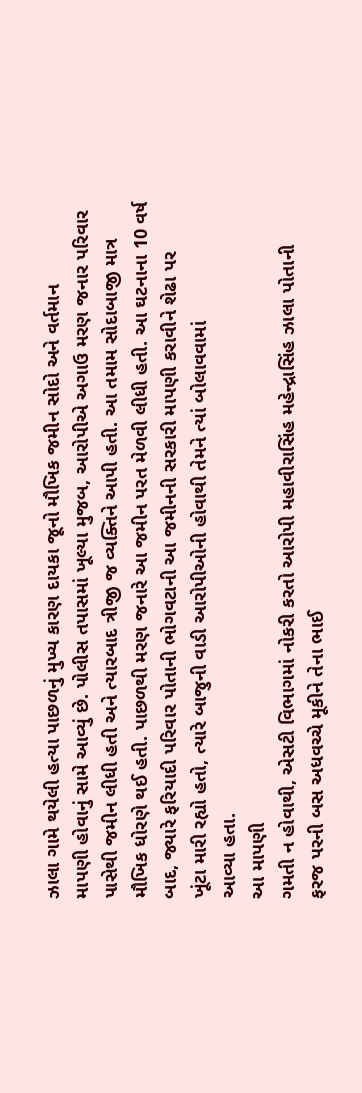ઝાલા ગામે થયેલી હત્યા પાછળનું મુખ્ય કારણ દાયકા જૂનો મૌખિક જમીન સોદો અને વર્તમાન
માપણી હોવાનું સામે આવ્યું છે. પોલીસ તપાસમાં ખૂલ્યા મુજબ, આરોપીએ અગાઉ મરણ જનાર પરિવાર
પાસેથી જમીન લીધી હતી અને ત્યારબાદ ત્રીજી જ વ્યક્તિને આપી હતી. આ તમામ સોદાબાજી માત્ર
મૌખિક ધોરણે થઈ હતી. પાછળથી મરણ જનારે આ જમીન પરત મેળવી લીધી હતી. આ ઘટનાના 10 વર્ષ
બાદ, જ્યારે ફરિયાદી પરિવાર પોતાની ભોગવટાની આ જમીનની સરકારી માપણી કરાવીને શેઢા પર
ખૂંટા મારી રહ્યો હતો, ત્યારે બાજુની વાડી આરોપીઓની હોવાથી તેમને ત્યાં બોલાવવામાં
આવ્યા હતા.
આ માપણી
ગમતી ન હોવાથી, એસટી વિભાગમાં નોકરી કરતો આરોપી મહાવીરાસિંહ મહેન્દ્રાસિંહ ઝાલા પોતાની
ફરજ પરની બસ અધવચ્ચે મૂકીને તેના ભાઈ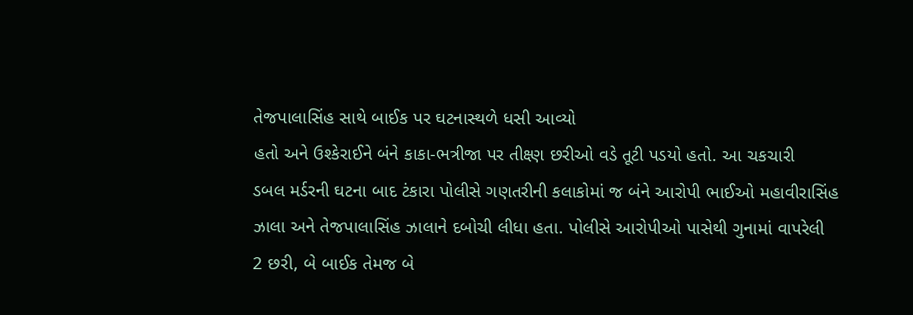તેજપાલાસિંહ સાથે બાઈક પર ઘટનાસ્થળે ધસી આવ્યો
હતો અને ઉશ્કેરાઈને બંને કાકા-ભત્રીજા પર તીક્ષ્ણ છરીઓ વડે તૂટી પડયો હતો. આ ચકચારી
ડબલ મર્ડરની ઘટના બાદ ટંકારા પોલીસે ગણતરીની કલાકોમાં જ બંને આરોપી ભાઈઓ મહાવીરાસિંહ
ઝાલા અને તેજપાલાસિંહ ઝાલાને દબોચી લીધા હતા. પોલીસે આરોપીઓ પાસેથી ગુનામાં વાપરેલી
2 છરી, બે બાઈક તેમજ બે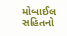મોબાઈલ સહિતનો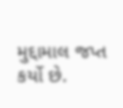મુદ્દામાલ જપ્ત કર્યો છે.